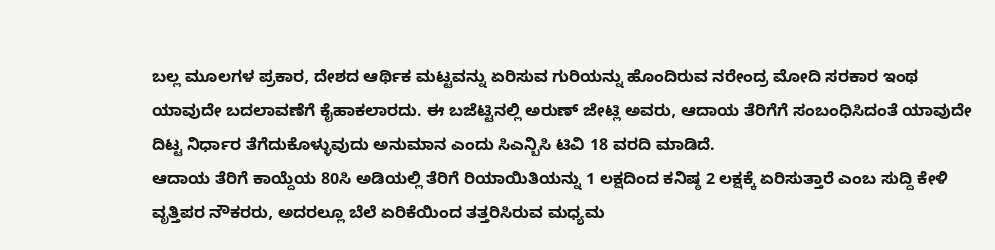ಬಲ್ಲ ಮೂಲಗಳ ಪ್ರಕಾರ, ದೇಶದ ಆರ್ಥಿಕ ಮಟ್ಟವನ್ನು ಏರಿಸುವ ಗುರಿಯನ್ನು ಹೊಂದಿರುವ ನರೇಂದ್ರ ಮೋದಿ ಸರಕಾರ ಇಂಥ ಯಾವುದೇ ಬದಲಾವಣೆಗೆ ಕೈಹಾಕಲಾರದು. ಈ ಬಜೆಟ್ಟಿನಲ್ಲಿ ಅರುಣ್ ಜೇಟ್ಲಿ ಅವರು, ಆದಾಯ ತೆರಿಗೆಗೆ ಸಂಬಂಧಿಸಿದಂತೆ ಯಾವುದೇ ದಿಟ್ಟ ನಿರ್ಧಾರ ತೆಗೆದುಕೊಳ್ಳುವುದು ಅನುಮಾನ ಎಂದು ಸಿಎನ್ಬಿಸಿ ಟಿವಿ 18 ವರದಿ ಮಾಡಿದೆ.
ಆದಾಯ ತೆರಿಗೆ ಕಾಯ್ದೆಯ 80ಸಿ ಅಡಿಯಲ್ಲಿ ತೆರಿಗೆ ರಿಯಾಯಿತಿಯನ್ನು 1 ಲಕ್ಷದಿಂದ ಕನಿಷ್ಠ 2 ಲಕ್ಷಕ್ಕೆ ಏರಿಸುತ್ತಾರೆ ಎಂಬ ಸುದ್ದಿ ಕೇಳಿ ವೃತ್ತಿಪರ ನೌಕರರು, ಅದರಲ್ಲೂ ಬೆಲೆ ಏರಿಕೆಯಿಂದ ತತ್ತರಿಸಿರುವ ಮಧ್ಯಮ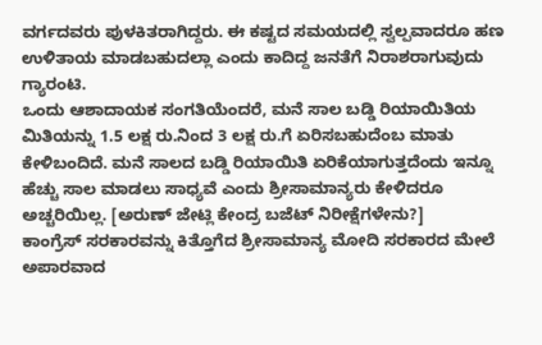ವರ್ಗದವರು ಪುಳಕಿತರಾಗಿದ್ದರು. ಈ ಕಷ್ಟದ ಸಮಯದಲ್ಲಿ ಸ್ವಲ್ಪವಾದರೂ ಹಣ ಉಳಿತಾಯ ಮಾಡಬಹುದಲ್ಲಾ ಎಂದು ಕಾದಿದ್ದ ಜನತೆಗೆ ನಿರಾಶರಾಗುವುದು ಗ್ಯಾರಂಟಿ.
ಒಂದು ಆಶಾದಾಯಕ ಸಂಗತಿಯೆಂದರೆ, ಮನೆ ಸಾಲ ಬಡ್ಡಿ ರಿಯಾಯಿತಿಯ ಮಿತಿಯನ್ನು 1.5 ಲಕ್ಷ ರು.ನಿಂದ 3 ಲಕ್ಷ ರು.ಗೆ ಏರಿಸಬಹುದೆಂಬ ಮಾತು ಕೇಳಿಬಂದಿದೆ. ಮನೆ ಸಾಲದ ಬಡ್ಡಿ ರಿಯಾಯಿತಿ ಏರಿಕೆಯಾಗುತ್ತದೆಂದು ಇನ್ನೂ ಹೆಚ್ಚು ಸಾಲ ಮಾಡಲು ಸಾಧ್ಯವೆ ಎಂದು ಶ್ರೀಸಾಮಾನ್ಯರು ಕೇಳಿದರೂ ಅಚ್ಚರಿಯಿಲ್ಲ. [ಅರುಣ್ ಜೇಟ್ಲಿ ಕೇಂದ್ರ ಬಜೆಟ್ ನಿರೀಕ್ಷೆಗಳೇನು?]
ಕಾಂಗ್ರೆಸ್ ಸರಕಾರವನ್ನು ಕಿತ್ತೊಗೆದ ಶ್ರೀಸಾಮಾನ್ಯ ಮೋದಿ ಸರಕಾರದ ಮೇಲೆ ಅಪಾರವಾದ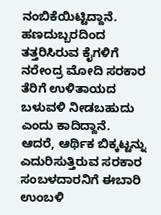ನಂಬಿಕೆಯಿಟ್ಟಿದ್ದಾನೆ. ಹಣದುಬ್ಬರದಿಂದ ತತ್ತರಿಸಿರುವ ಕೈಗಳಿಗೆ ನರೇಂದ್ರ ಮೋದಿ ಸರಕಾರ ತೆರಿಗೆ ಉಳಿತಾಯದ ಬಳುವಳಿ ನೀಡಬಹುದು ಎಂದು ಕಾದಿದ್ದಾನೆ. ಆದರೆ, ಆರ್ಥಿಕ ಬಿಕ್ಕಟ್ಟನ್ನು ಎದುರಿಸುತ್ತಿರುವ ಸರಕಾರ ಸಂಬಳದಾರನಿಗೆ ಈಬಾರಿ ಉಂಬಳಿ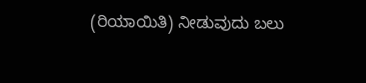(ರಿಯಾಯಿತಿ) ನೀಡುವುದು ಬಲು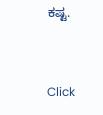ಕಷ್ಟ.


Click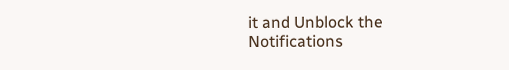it and Unblock the Notifications